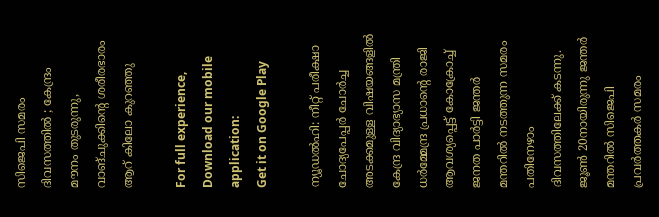സിജെപി സമരം ദിവസത്തിൽ ; കേന്ദ്രം മൗനം തുടരുന്നു, വാങ്ചുക്കിന്റെ ശരീരഭാരം ആറ് കിലോ കുറഞ്ഞു

For full experience, Download our mobile application:
Get it on Google Play

ന്യൂഡല്‍ഹി: നീറ്റ് പരീക്ഷാ ചോദ്യപേപ്പര്‍ ചോര്‍ച്ച അടക്കമുള്ള വിഷയങ്ങളില്‍ കേന്ദ്ര വിദ്യാഭ്യാസ മന്ത്രി ധര്‍മ്മേന്ദ്ര പ്രധാന്റെ രാജി ആവശ്യപ്പെട്ട് കോക്രോച്ച് ജനത പാര്‍ട്ടി ജന്തര്‍ മന്തറില്‍ നടത്തുന്ന സമരം പതിനേഴാം ദിവസത്തിലേക്ക് കടന്നു. ജൂണ്‍ 20നായിരുന്നു ജന്തര്‍ മന്തറിൽ സിജെപി പ്രവര്‍ത്തകര്‍ സമരം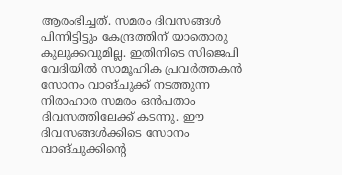ആരംഭിച്ചത്. സമരം ദിവസങ്ങള്‍ പിന്നിട്ടിട്ടും കേന്ദ്രത്തിന് യാതൊരു കുലുക്കവുമില്ല. ഇതിനിടെ സിജെപി വേദിയില്‍ സാമൂഹിക പ്രവര്‍ത്തകന്‍ സോനം വാങ്ചുക്ക് നടത്തുന്ന നിരാഹാര സമരം ഒന്‍പതാം ദിവസത്തിലേക്ക് കടന്നു. ഈ ദിവസങ്ങള്‍ക്കിടെ സോനം വാങ്ചുക്കിന്റെ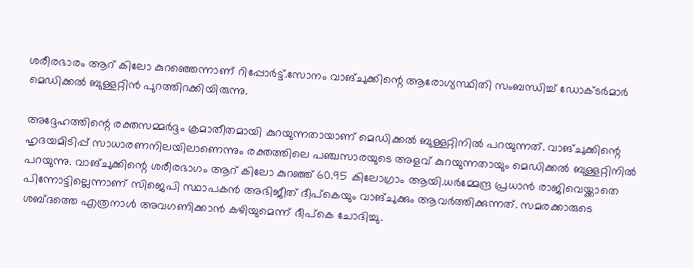ശരീരഭാരം ആറ് കിലോ കുറഞ്ഞെന്നാണ് റിപ്പോർട്ട്.സോനം വാങ്ചുക്കിന്റെ ആരോഗ്യസ്ഥിതി സംബന്ധിച്ച് ഡോക്ടര്‍മാര്‍ മെഡിക്കല്‍ ബുള്ളറ്റിന്‍ പുറത്തിറക്കിയിരുന്നു.

അദ്ദേഹത്തിന്റെ രക്തസമ്മര്‍ദ്ദം ക്രമാതീതമായി കുറയുന്നതായാണ് മെഡിക്കല്‍ ബുള്ളറ്റിനില്‍ പറയുന്നത്. വാങ്ചുക്കിന്റെ ഹൃദയമിടിപ്പ് സാധാരണനിലയിലാണെന്നും രക്തത്തിലെ പഞ്ചസാരയുടെ അളവ് കുറയുന്നതായും മെഡിക്കല്‍ ബുള്ളറ്റിനില്‍ പറയുന്നു. വാങ്ചുക്കിന്റെ ശരീരഭാഗം ആറ് കിലോ കുറഞ്ഞ് 60.95 കിലോഗ്രാം ആയി.ധര്‍മ്മേന്ദ്ര പ്രധാന്‍ രാജിവെയ്ക്കാതെ പിന്നോട്ടില്ലെന്നാണ് സിജെപി സ്ഥാപകന്‍ അഭിജീത് ദീപ്‌കെയും വാങ്ചുക്കും ആവര്‍ത്തിക്കുന്നത്. സമരക്കാരുടെ ശബ്ദത്തെ എത്രനാള്‍ അവഗണിക്കാന്‍ കഴിയുമെന്ന് ദീപ്‌കെ ചോദിച്ചു.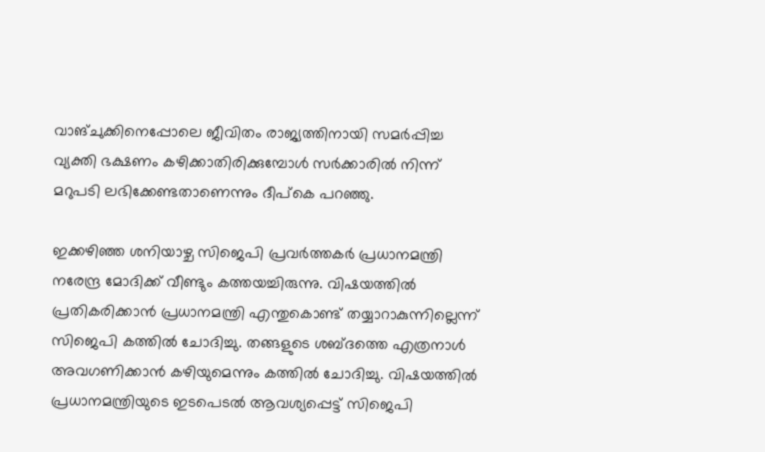വാങ്ചുക്കിനെപ്പോലെ ജീവിതം രാജ്യത്തിനായി സമര്‍പ്പിച്ച വ്യക്തി ഭക്ഷണം കഴിക്കാതിരിക്കുമ്പോള്‍ സര്‍ക്കാരില്‍ നിന്ന് മറുപടി ലഭിക്കേണ്ടതാണെന്നും ദീപ്‌കെ പറഞ്ഞു.

ഇക്കഴിഞ്ഞ ശനിയാഴ്ച സിജെപി പ്രവര്‍ത്തകര്‍ പ്രധാനമന്ത്രി നരേന്ദ്ര മോദിക്ക് വീണ്ടും കത്തയച്ചിരുന്നു. വിഷയത്തില്‍ പ്രതികരിക്കാന്‍ പ്രധാനമന്ത്രി എന്തുകൊണ്ട് തയ്യാറാകുന്നില്ലെന്ന് സിജെപി കത്തില്‍ ചോദിച്ചു. തങ്ങളുടെ ശബ്ദത്തെ എത്രനാള്‍ അവഗണിക്കാന്‍ കഴിയുമെന്നും കത്തില്‍ ചോദിച്ചു. വിഷയത്തില്‍ പ്രധാനമന്ത്രിയുടെ ഇടപെടല്‍ ആവശ്യപ്പെട്ട് സിജെപി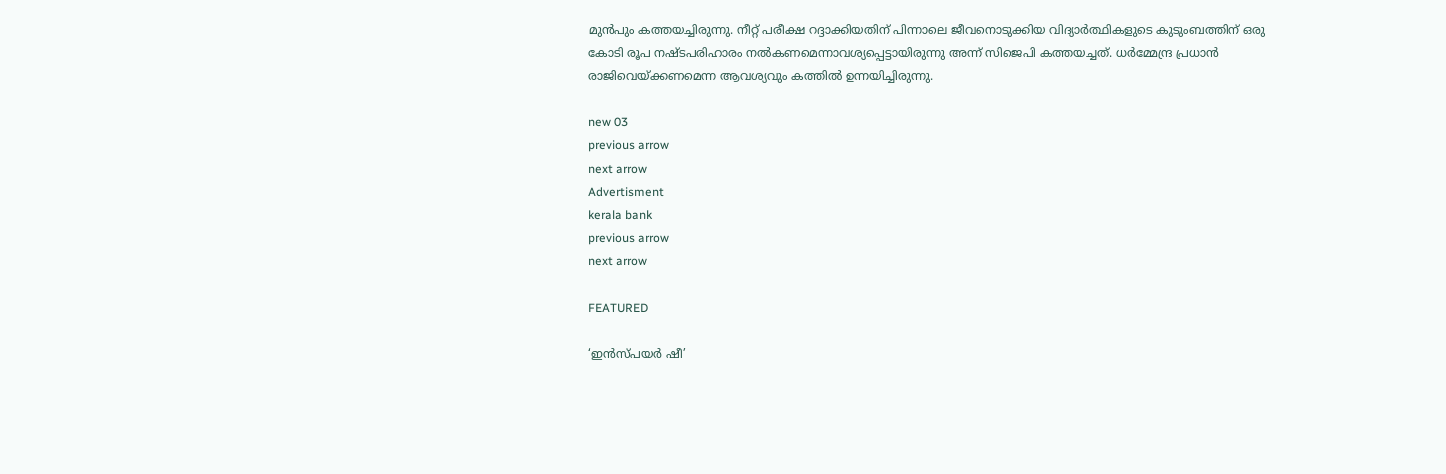മുന്‍പും കത്തയച്ചിരുന്നു. നീറ്റ് പരീക്ഷ റദ്ദാക്കിയതിന് പിന്നാലെ ജീവനൊടുക്കിയ വിദ്യാര്‍ത്ഥികളുടെ കുടുംബത്തിന് ഒരു കോടി രൂപ നഷ്ടപരിഹാരം നല്‍കണമെന്നാവശ്യപ്പെട്ടായിരുന്നു അന്ന് സിജെപി കത്തയച്ചത്. ധർമ്മേന്ദ്ര പ്രധാന്‍ രാജിവെയ്ക്കണമെന്ന ആവശ്യവും കത്തില്‍ ഉന്നയിച്ചിരുന്നു.

new 03
previous arrow
next arrow
Advertisment
kerala bank
previous arrow
next arrow

FEATURED

‘ഇൻസ്പയർ ഷീ’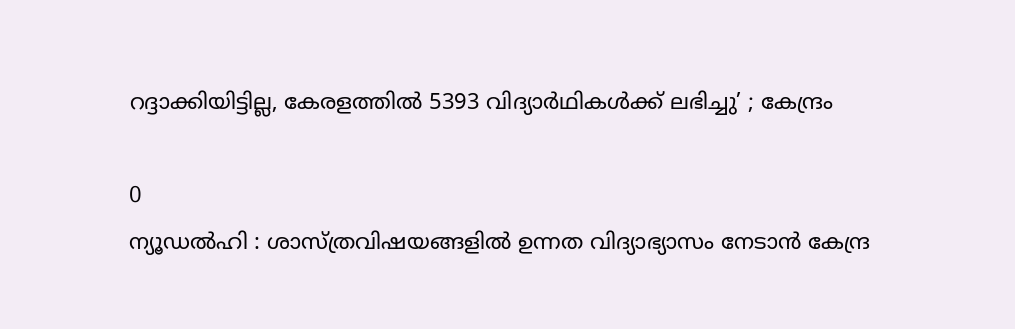റദ്ദാക്കിയിട്ടില്ല, കേരളത്തിൽ 5393 വിദ്യാർഥികൾക്ക് ലഭിച്ചു’ ; കേന്ദ്രം

0
ന്യൂഡൽഹി : ശാസ്ത്രവിഷയങ്ങളിൽ ഉന്നത വിദ്യാഭ്യാസം നേടാൻ കേന്ദ്ര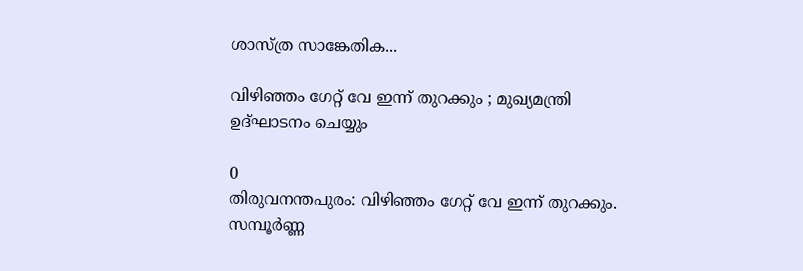ശാസ്ത്ര സാങ്കേതിക...

വിഴിഞ്ഞം ഗേറ്റ് വേ ഇന്ന് തുറക്കും ; മുഖ്യമന്ത്രി ഉദ്ഘാടനം ചെയ്യും

0
തിരുവനന്തപുരം: വിഴിഞ്ഞം ഗേറ്റ് വേ ഇന്ന് തുറക്കും. സമ്പൂർണ്ണ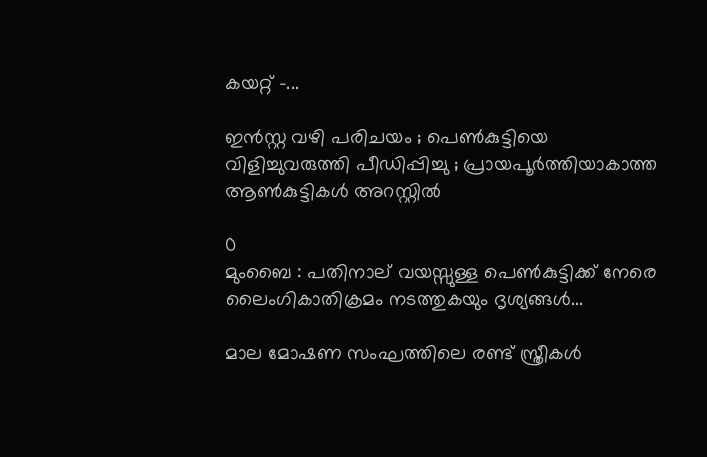കയറ്റ് -...

ഇൻസ്റ്റ വഴി പരിചയം ; പെൺകുട്ടിയെ വിളിച്ചുവരുത്തി പീഡിപ്പിച്ചു ; പ്രായപൂർത്തിയാകാത്ത ആൺകുട്ടികൾ അറസ്റ്റിൽ

0
മുംബൈ : പതിനാല് വയസ്സുള്ള പെൺകുട്ടിക്ക് നേരെ ലൈംഗികാതിക്രമം നടത്തുകയും ദൃശ്യങ്ങൾ...

മാല മോഷണ സംഘത്തിലെ രണ്ട് സ്ത്രീകള്‍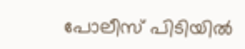പോലീസ് പിടിയില്‍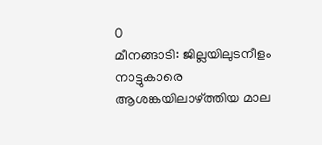0
മീനങ്ങാടി: ജില്ലയിലുടനീളം നാട്ടുകാരെ ആശങ്കയിലാഴ്ത്തിയ മാല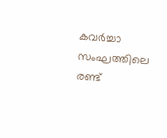കവര്‍ച്ചാ സംഘത്തിലെ രണ്ട്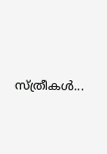സ്ത്രീകള്‍...